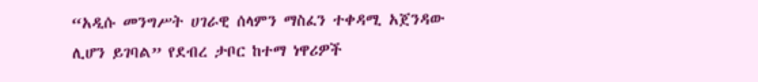“አዲሱ መንግሥት ሀገራዊ ሰላምን ማስፈን ተቀዳሚ አጀንዳው ሊሆን ይገባል” የደብረ ታቦር ከተማ ነዋሪዎች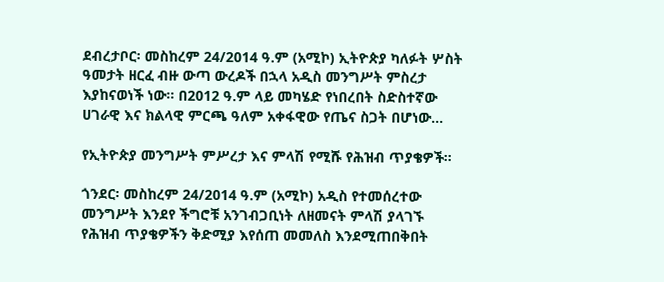ደብረታቦር፡ መስከረም 24/2014 ዓ.ም (አሚኮ) ኢትዮጵያ ካለፉት ሦስት ዓመታት ዘርፈ ብዙ ውጣ ውረዶች በኋላ አዲስ መንግሥት ምስረታ እያከናወነች ነው፡፡ በ2012 ዓ.ም ላይ መካሄድ የነበረበት ስድስተኛው ሀገራዊ እና ክልላዊ ምርጫ ዓለም አቀፋዊው የጤና ስጋት በሆነው...

የኢትዮጵያ መንግሥት ምሥረታ እና ምላሽ የሚሹ የሕዝብ ጥያቄዎች።

ጎንደር፡ መስከረም 24/2014 ዓ.ም (አሚኮ) አዲስ የተመሰረተው መንግሥት እንደየ ችግሮቹ አንገብጋቢነት ለዘመናት ምላሽ ያላገኙ የሕዝብ ጥያቄዎችን ቅድሚያ እየሰጠ መመለስ እንደሚጠበቅበት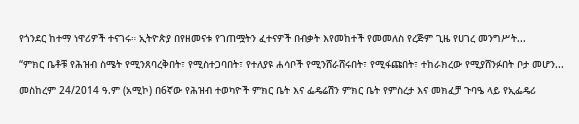የጎንደር ከተማ ነዋሪዎች ተናገሩ። ኢትዮጵያ በየዘመናቱ የገጠሟትን ፈተናዎች በብቃት እየመከተች የመመለስ የረጅም ጊዜ የሀገረ መንግሥት...

“ምክር ቤቶቹ የሕዝብ ስሜት የሚንጸባረቅበት፣ የሚስተጋባበት፣ የተለያዩ ሐሳቦች የሚንሸራሸሩበት፣ የሚፋጩበት፣ ተከራክረው የሚያሸንፉበት ቦታ መሆን...

መስከረም 24/2014 ዓ.ም (አሚኮ) በ6ኛው የሕዝብ ተወካዮች ምክር ቤት እና ፌዴሬሽን ምክር ቤት የምስረታ እና መክፈቻ ጉባዔ ላይ የኢፌዴሪ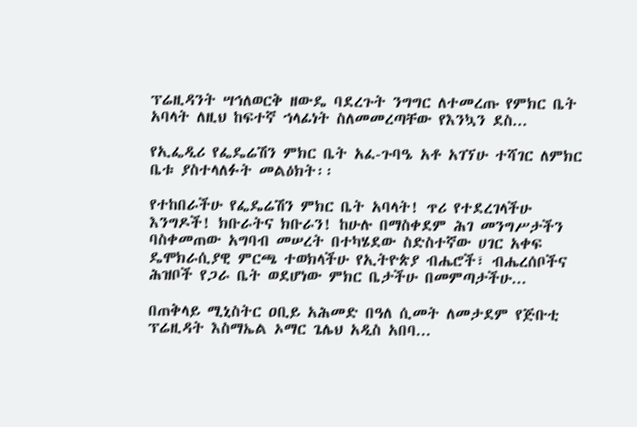ፕሬዚዳንት ሣኅለወርቅ ዘውዴ ባደረጉት ንግግር ለተመረጡ የምክር ቤት አባላት ለዚህ ከፍተኛ ኀላፊነት ስለመመረጣቸው የእንኳን ደስ...

የኢፌዲሪ የፌዴሬሽን ምክር ቤት አፈ-ጉባዔ አቶ አገኘሁ ተሻገር ለምክር ቤቱ ያስተላለፉት መልዕክት፡፡

የተከበራችሁ የፌዴሬሽን ምክር ቤት አባላት! ጥሪ የተደረገላችሁ እንግዶች! ክቡራትና ክቡራን! ከሁሉ በማስቀደም ሕገ መንግሥታችን ባስቀመጠው አግባብ መሠረት በተካሄደው ስድስተኛው ሀገር አቀፍ ዴሞክራሲያዊ ምርጫ ተወክላችሁ የኢትዮጵያ ብሔሮች፣ ብሔረሰቦችና ሕዝቦች የጋራ ቤት ወደሆነው ምክር ቤታችሁ በመምጣታችሁ...

በጠቅላይ ሚኒስትር ዐቢይ አሕመድ በዓለ ሲመት ለመታደም የጅቡቲ ፕሬዚዳት እስማኤል ኦማር ጌሌህ አዲስ አበባ...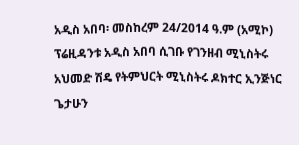አዲስ አበባ፡ መስከረም 24/2014 ዓ.ም (አሚኮ) ፕሬዚዳንቱ አዲስ አበባ ሲገቡ የገንዘብ ሚኒስትሩ አህመድ ሽዴ የትምህርት ሚኒስትሩ ዶክተር ኢንጅነር ጌታሁን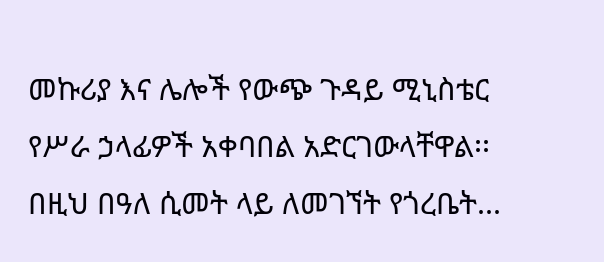መኩሪያ እና ሌሎች የውጭ ጉዳይ ሚኒስቴር የሥራ ኃላፊዎች አቀባበል አድርገውላቸዋል፡፡ በዚህ በዓለ ሲመት ላይ ለመገኘት የጎረቤት...